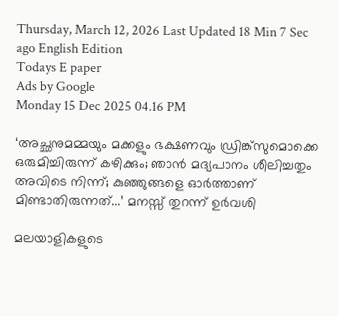Thursday, March 12, 2026 Last Updated 18 Min 7 Sec ago English Edition
Todays E paper
Ads by Google
Monday 15 Dec 2025 04.16 PM

‘അച്ഛനുമമ്മയും മക്കളും ഭക്ഷണവും ഡ്രിങ്ക്സുമൊക്കെ ഒരുമിച്ചിരുന്ന് കഴിക്കും; ഞാന്‍ മദ്യപാനം ശീലിച്ചതും അവിടെ നിന്ന്; കുഞ്ഞുങ്ങളെ ഓര്‍ത്താണ് മിണ്ടാതിരുന്നത്...’ മനസ്സ് തുറന്ന് ഉര്‍വശി

മലയാളികളുടെ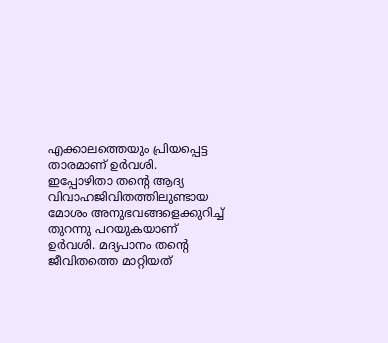എക്കാലത്തെയും പ്രിയപ്പെട്ട താരമാണ് ഉർവശി. ഇപ്പോഴിതാ തന്റെ ആദ്യ വിവാഹജിവിതത്തിലുണ്ടായ മോശം അനുഭവങ്ങളെക്കുറിച്ച് തുറന്നു പറയുകയാണ് ഉർവശി. മദ്യപാനം തന്റെ ജീവിതത്തെ മാറ്റിയത്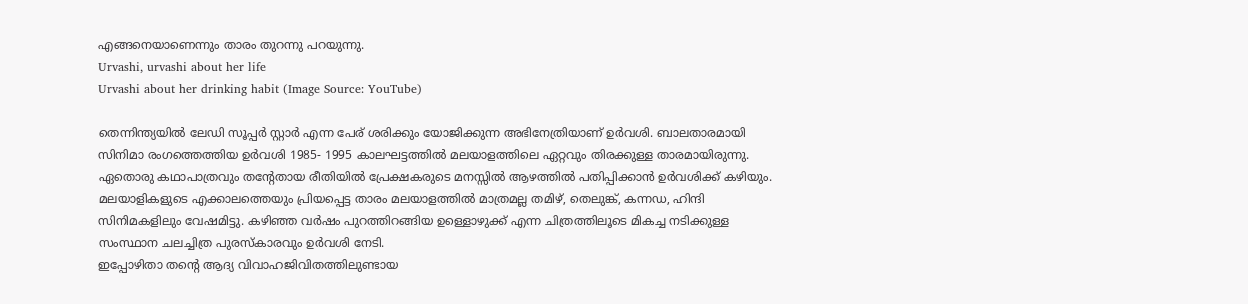എങ്ങനെയാണെന്നും താരം തുറന്നു പറയുന്നു.
Urvashi, urvashi about her life
Urvashi about her drinking habit (Image Source: YouTube)

തെന്നിന്ത്യയിൽ ലേഡി സൂപ്പർ സ്റ്റാർ എന്ന പേര് ശരിക്കും യോജിക്കുന്ന അഭിനേത്രിയാണ് ഉർവശി. ബാലതാരമായി സിനിമാ രംഗത്തെത്തിയ ഉർവശി 1985- 1995 കാലഘട്ടത്തില്‍ മലയാളത്തിലെ ഏറ്റവും തിരക്കുള്ള താരമായിരുന്നു. ഏതൊരു കഥാപാത്രവും തന്റേതായ രീതിയിൽ പ്രേക്ഷകരുടെ മനസ്സിൽ ആഴത്തിൽ പതിപ്പിക്കാൻ ഉർവശിക്ക് കഴിയും. മലയാളികളുടെ എക്കാലത്തെയും പ്രിയപ്പെട്ട താരം മലയാളത്തില്‍ മാത്രമല്ല തമിഴ്, തെലുങ്ക്, കന്നഡ, ഹിന്ദി സിനിമകളിലും വേഷമിട്ടു. കഴിഞ്ഞ വർഷം പുറത്തിറങ്ങിയ ഉള്ളൊഴുക്ക് എന്ന ചിത്രത്തിലൂടെ മികച്ച നടിക്കുള്ള സംസ്ഥാന ചലച്ചിത്ര പുരസ്കാരവും ഉർവശി നേടി.
ഇപ്പോഴിതാ തന്റെ ആദ്യ വിവാഹജിവിതത്തിലുണ്ടായ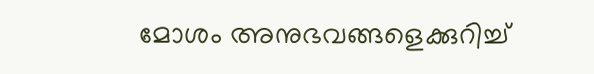മോശം അനുഭവങ്ങളെക്കുറിച്ച്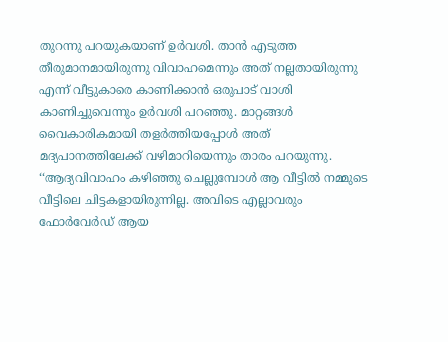തുറന്നു പറയുകയാണ് ഉർവശി. താൻ എടുത്ത തീരുമാനമായിരുന്നു വിവാഹമെന്നും അത് നല്ലതായിരുന്നു എന്ന് വീട്ടുകാരെ കാണിക്കാൻ ഒരുപാട് വാശി കാണിച്ചുവെന്നും ഉർവശി പറഞ്ഞു. മാറ്റങ്ങള്‍ വൈകാരികമായി തളർത്തിയപ്പോൾ അത് മദ്യപാനത്തിലേക്ക് വഴിമാറിയെന്നും താരം പറയുന്നു.
‘‘ആദ്യവിവാഹം കഴിഞ്ഞു ചെല്ലുമ്പോള്‍ ആ വീട്ടില്‍ നമ്മുടെ വീട്ടിലെ ചിട്ടകളായിരുന്നില്ല. അവിടെ എല്ലാവരും ഫോർവേർഡ് ആയ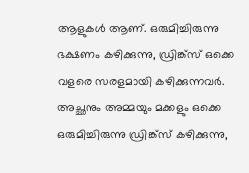ആളുകള്‍ ആണ്. ഒരുമിച്ചിരുന്നു ഭക്ഷണം കഴിക്കുന്നു, ഡ്രിങ്ക്സ് ഒക്കെ വളരെ സരളമായി കഴിക്കുന്നവര്‍. അച്ഛനും അമ്മയും മക്കളും ഒക്കെ ഒരുമിച്ചിരുന്നു ഡ്രിങ്ക്സ് കഴിക്കുന്നു,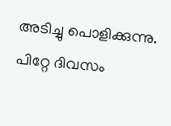അടിച്ചു പൊളിക്കുന്നു. പിറ്റേ ദിവസം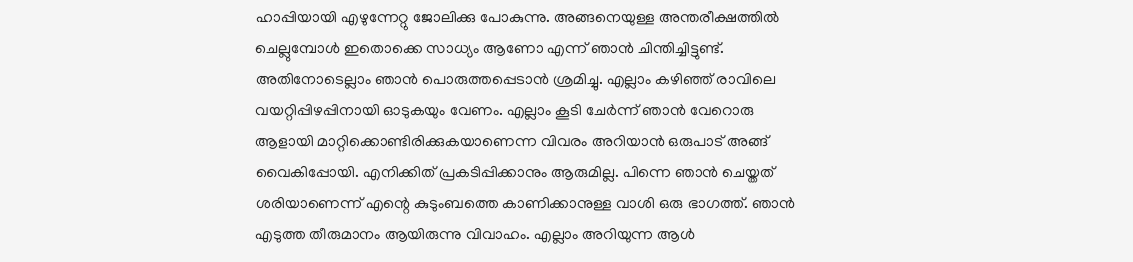ഹാപ്പിയായി എഴുന്നേറ്റു ജോലിക്കു പോകുന്നു. അങ്ങനെയുള്ള അന്തരീക്ഷത്തില്‍ ചെല്ലുമ്പോള്‍ ഇതൊക്കെ സാധ്യം ആണോ എന്ന് ഞാൻ ചിന്തിച്ചിട്ടുണ്ട്. അതിനോടെല്ലാം ഞാൻ പൊരുത്തപ്പെടാൻ ശ്രമിച്ചു. എല്ലാം കഴിഞ്ഞ് രാവിലെ വയറ്റിപ്പിഴപ്പിനായി ഓടുകയും വേണം. എല്ലാം കൂടി ചേർന്ന് ഞാന്‍ വേറൊരു ആളായി മാറ്റിക്കൊണ്ടിരിക്കുകയാണെന്ന വിവരം അറിയാൻ ഒരുപാട് അങ്ങ് വൈകിപ്പോയി. എനിക്കിത് പ്രകടിപ്പിക്കാനും ആരുമില്ല. പിന്നെ ഞാൻ ചെയ്തത് ശരിയാണെന്ന് എന്റെ കുടുംബത്തെ കാണിക്കാനുള്ള വാശി ഒരു ഭാഗത്ത്. ഞാൻ എടുത്ത തീരുമാനം ആയിരുന്നു വിവാഹം. എല്ലാം അറിയുന്ന ആള്‍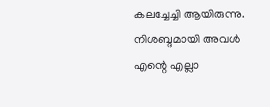കലച്ചേച്ചി ആയിരുന്നു. നിശബ്ദമായി അവള്‍ എന്റെ എല്ലാ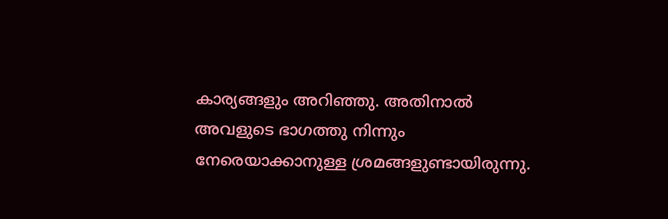കാര്യങ്ങളും അറിഞ്ഞു. അതിനാല്‍ അവളുടെ ഭാഗത്തു നിന്നും നേരെയാക്കാനുള്ള ശ്രമങ്ങളുണ്ടായിരുന്നു.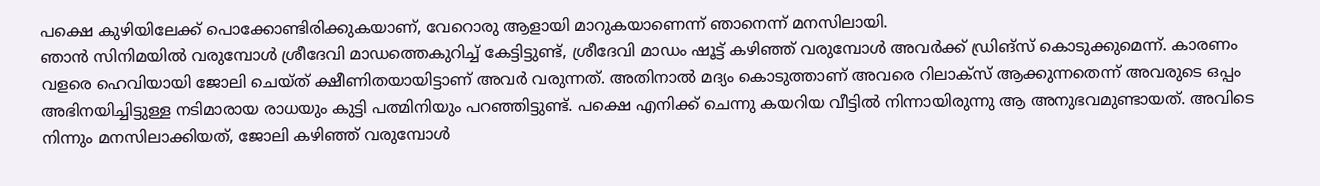പക്ഷെ കുഴിയിലേക്ക് പൊക്കോണ്ടിരിക്കുകയാണ്, വേറൊരു ആളായി മാറുകയാണെന്ന് ഞാനെന്ന് മനസിലായി.
ഞാൻ സിനിമയില്‍ വരുമ്പോള്‍ ശ്രീദേവി മാഡത്തെകുറിച്ച്‌ കേട്ടിട്ടുണ്ട്, ശ്രീദേവി മാഡം ഷൂട്ട് കഴിഞ്ഞ് വരുമ്പോള്‍ അവര്‍ക്ക് ഡ്രിങ്സ് കൊടുക്കുമെന്ന്. കാരണം വളരെ ഹെവിയായി ജോലി ചെയ്ത് ക്ഷീണിതയായിട്ടാണ് അവർ വരുന്നത്. അതിനാല്‍ മദ്യം കൊടുത്താണ് അവരെ റിലാക്സ് ആക്കുന്നതെന്ന് അവരുടെ ഒപ്പം അഭിനയിച്ചിട്ടുള്ള നടിമാരായ രാധയും കുട്ടി പത്മിനിയും പറഞ്ഞിട്ടുണ്ട്. പക്ഷെ എനിക്ക് ചെന്നു കയറിയ വീട്ടില്‍ നിന്നായിരുന്നു ആ അനുഭവമുണ്ടായത്. അവിടെ നിന്നും മനസിലാക്കിയത്, ജോലി കഴിഞ്ഞ് വരുമ്പോള്‍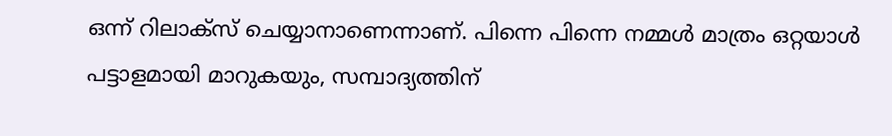ഒന്ന് റിലാക്സ് ചെയ്യാനാണെന്നാണ്. പിന്നെ പിന്നെ നമ്മള്‍ മാത്രം ഒറ്റയാള്‍ പട്ടാളമായി മാറുകയും, സമ്പാദ്യത്തിന്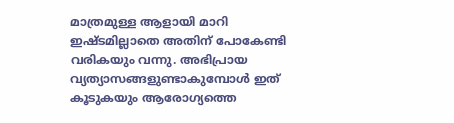മാത്രമുള്ള ആളായി മാറി ഇഷ്ടമില്ലാതെ അതിന് പോകേണ്ടി വരികയും വന്നു. അഭിപ്രായ വ്യത്യാസങ്ങളുണ്ടാകുമ്പോള്‍ ഇത് കൂടുകയും ആരോഗ്യത്തെ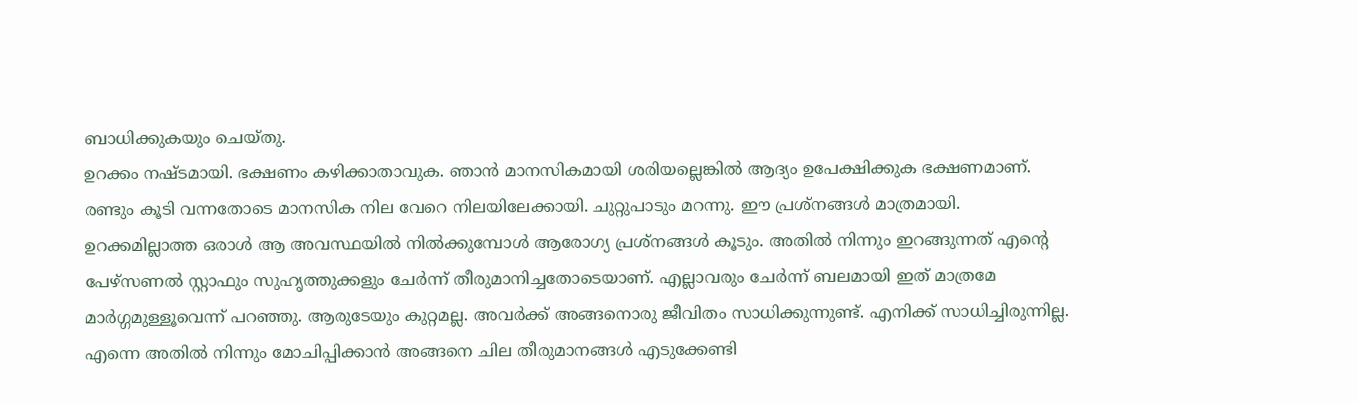ബാധിക്കുകയും ചെയ്തു.
ഉറക്കം നഷ്ടമായി. ഭക്ഷണം കഴിക്കാതാവുക. ഞാന്‍ മാനസികമായി ശരിയല്ലെങ്കില്‍ ആദ്യം ഉപേക്ഷിക്കുക ഭക്ഷണമാണ്. രണ്ടും കൂടി വന്നതോടെ മാനസിക നില വേറെ നിലയിലേക്കായി. ചുറ്റുപാടും മറന്നു. ഈ പ്രശ്നങ്ങള്‍ മാത്രമായി. ഉറക്കമില്ലാത്ത ഒരാള്‍ ആ അവസ്ഥയില്‍ നില്‍ക്കുമ്പോള്‍ ആരോഗ്യ പ്രശ്നങ്ങള്‍ കൂടും. അതില്‍ നിന്നും ഇറങ്ങുന്നത് എന്റെ പേഴ്സണല്‍ സ്റ്റാഫും സുഹൃത്തുക്കളും ചേർന്ന് തീരുമാനിച്ചതോടെയാണ്. എല്ലാവരും ചേർന്ന് ബലമായി ഇത് മാത്രമേ മാർഗ്ഗമുള്ളൂവെന്ന് പറഞ്ഞു. ആരുടേയും കുറ്റമല്ല. അവർക്ക് അങ്ങനൊരു ജീവിതം സാധിക്കുന്നുണ്ട്. എനിക്ക് സാധിച്ചിരുന്നില്ല. എന്നെ അതില്‍ നിന്നും മോചിപ്പിക്കാന്‍ അങ്ങനെ ചില തീരുമാനങ്ങള്‍ എടുക്കേണ്ടി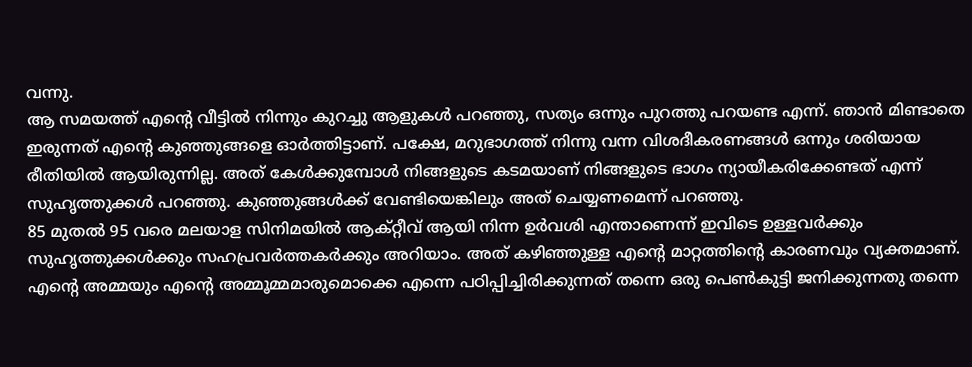വന്നു.
ആ സമയത്ത് എന്റെ വീട്ടില്‍ നിന്നും കുറച്ചു ആളുകള്‍ പറഞ്ഞു, സത്യം ഒന്നും പുറത്തു പറയണ്ട എന്ന്. ഞാൻ മിണ്ടാതെ ഇരുന്നത് എന്റെ കുഞ്ഞുങ്ങളെ ഓർത്തിട്ടാണ്. പക്ഷേ, മറുഭാഗത്ത് നിന്നു വന്ന വിശദീകരണങ്ങള്‍ ഒന്നും ശരിയായ രീതിയില്‍ ആയിരുന്നില്ല. അത് കേള്‍ക്കുമ്പോള്‍ നിങ്ങളുടെ കടമയാണ് നിങ്ങളുടെ ഭാഗം ന്യായീകരിക്കേണ്ടത് എന്ന് സുഹൃത്തുക്കള്‍ പറഞ്ഞു. കുഞ്ഞുങ്ങള്‍ക്ക് വേണ്ടിയെങ്കിലും അത് ചെയ്യണമെന്ന് പറഞ്ഞു.
85 മുതല്‍ 95 വരെ മലയാള സിനിമയില്‍ ആക്റ്റീവ് ആയി നിന്ന ഉർവശി എന്താണെന്ന് ഇവിടെ ഉള്ളവർക്കും സുഹൃത്തുക്കള്‍ക്കും സഹപ്രവർത്തകർക്കും അറിയാം. അത് കഴിഞ്ഞുള്ള എന്റെ മാറ്റത്തിന്റെ കാരണവും വ്യക്തമാണ്. എന്റെ അമ്മയും എന്റെ അമ്മൂമ്മമാരുമൊക്കെ എന്നെ പഠിപ്പിച്ചിരിക്കുന്നത് തന്നെ ഒരു പെണ്‍കുട്ടി ജനിക്കുന്നതു തന്നെ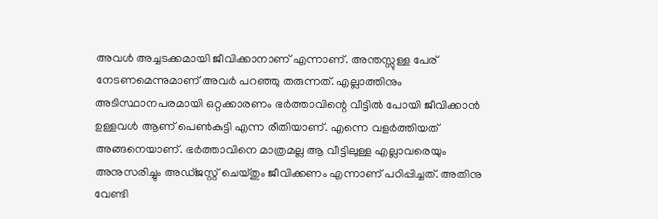അവള്‍ അച്ചടക്കമായി ജീവിക്കാനാണ് എന്നാണ്. അന്തസ്സുള്ള പേര് നേടണമെന്നുമാണ് അവര്‍ പറഞ്ഞു തരുന്നത്. എല്ലാത്തിനും അടിസ്ഥാനപരമായി ഒറ്റക്കാരണം ഭർത്താവിന്റെ വീട്ടില്‍ പോയി ജീവിക്കാൻ ഉള്ളവള്‍ ആണ് പെണ്‍കുട്ടി എന്ന രീതിയാണ്. എന്നെ വളർത്തിയത് അങ്ങനെയാണ്. ഭര്‍ത്താവിനെ മാത്രമല്ല ആ വീട്ടിലുള്ള എല്ലാവരെയും അനുസരിച്ചും അഡ്ജസ്റ്റ് ചെയ്തും ജീവിക്കണം എന്നാണ് പഠിപ്പിച്ചത്. അതിനു വേണ്ടി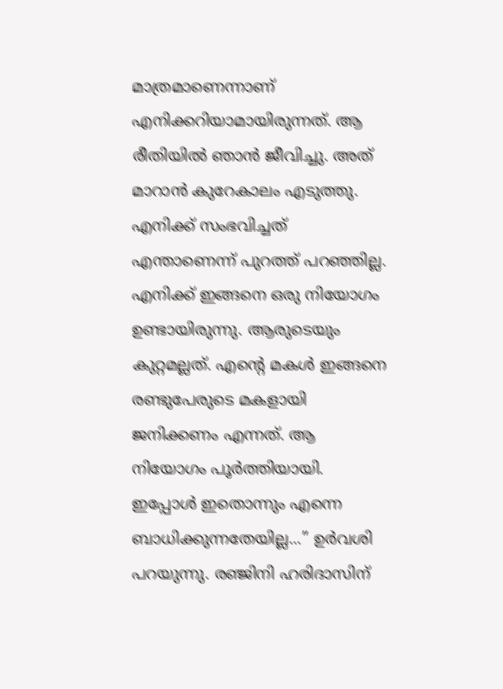മാത്രമാണെന്നാണ് എനിക്കറിയാമായിരുന്നത്. ആ രീതിയില്‍ ഞാൻ ജീവിച്ചു. അത് മാറാൻ കുറേകാലം എടുത്തു. എനിക്ക് സംഭവിച്ചത് എന്താണെന്ന് പുറത്ത് പറഞ്ഞില്ല.
എനിക്ക് ഇങ്ങനെ ഒരു നിയോഗം ഉണ്ടായിരുന്നു. ആരുടെയും കുറ്റമല്ലത്. എന്റെ മകള്‍ ഇങ്ങനെ രണ്ടുപേരുടെ മകളായി ജനിക്കണം എന്നത്. ആ നിയോഗം പൂർത്തിയായി. ഇപ്പോള്‍ ഇതൊന്നും എന്നെ ബാധിക്കുന്നതേയില്ല...’’ ഉർവശി പറയുന്നു. രഞ്ജിനി ഹരിദാസിന്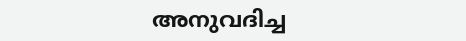അനുവദിച്ച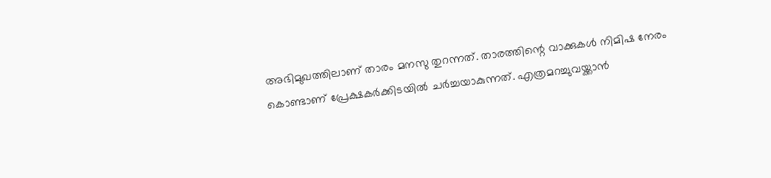അഭിമുഖത്തിലാണ് താരം മനസു തുറന്നത്. താരത്തിന്റെ വാക്കുകള്‍ നിമിഷ നേരം കൊണ്ടാണ് പ്രേക്ഷകർക്കിടയില്‍ ചർച്ചയാകുന്നത്. എത്രമറച്ചുവയ്ക്കാൻ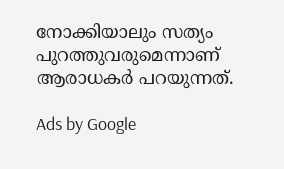നോക്കിയാലും സത്യം പുറത്തുവരുമെന്നാണ് ആരാധകർ പറയുന്നത്.

Ads by Google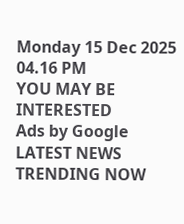Monday 15 Dec 2025 04.16 PM
YOU MAY BE INTERESTED
Ads by Google
LATEST NEWS
TRENDING NOW